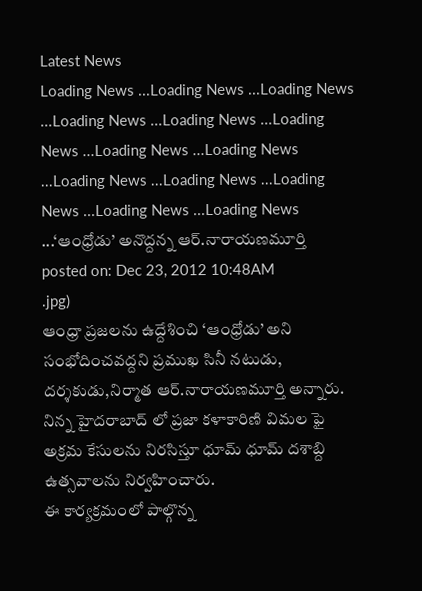Latest News
Loading News ...Loading News ...Loading News ...Loading News ...Loading News ...Loading News ...Loading News ...Loading News ...Loading News ...Loading News ...Loading News ...Loading News ...Loading News ...‘ఆంధ్రోడు’ అనొద్దన్న ఆర్.నారాయణమూర్తి
posted on: Dec 23, 2012 10:48AM
.jpg)
ఆంధ్రా ప్రజలను ఉద్దేశించి ‘ఆంధ్రోడు’ అని సంభోదించవద్దని ప్రముఖ సినీ నటుడు, దర్శకుడు,నిర్మాత ఆర్.నారాయణమూర్తి అన్నారు. నిన్న హైదరాబాద్ లో ప్రజా కళాకారిణి విమల ఫై అక్రమ కేసులను నిరసిస్తూ ధూమ్ ధూమ్ దశాబ్ది ఉత్సవాలను నిర్వహించారు.
ఈ కార్యక్రమంలో పాల్గొన్న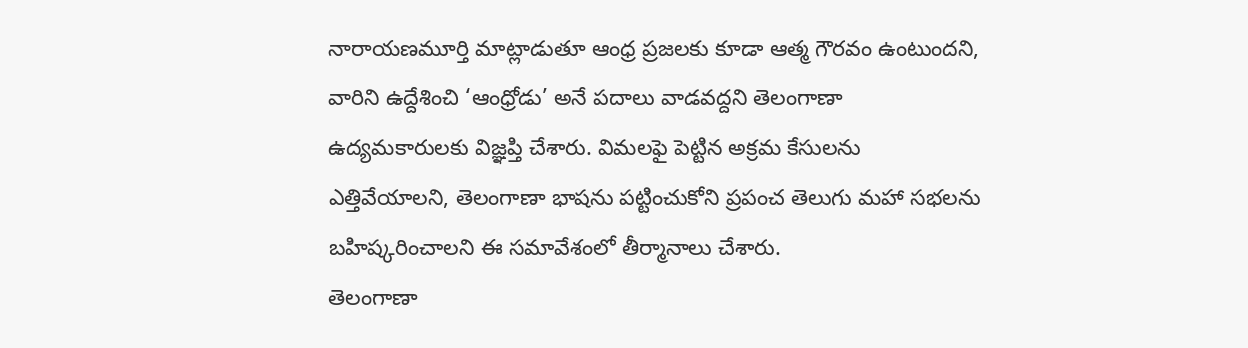నారాయణమూర్తి మాట్లాడుతూ ఆంధ్ర ప్రజలకు కూడా ఆత్మ గౌరవం ఉంటుందని, వారిని ఉద్దేశించి ‘ఆంధ్రోడు’ అనే పదాలు వాడవద్దని తెలంగాణా ఉద్యమకారులకు విజ్ఞప్తి చేశారు. విమలఫై పెట్టిన అక్రమ కేసులను ఎత్తివేయాలని, తెలంగాణా భాషను పట్టించుకోని ప్రపంచ తెలుగు మహా సభలను బహిష్కరించాలని ఈ సమావేశంలో తీర్మానాలు చేశారు.
తెలంగాణా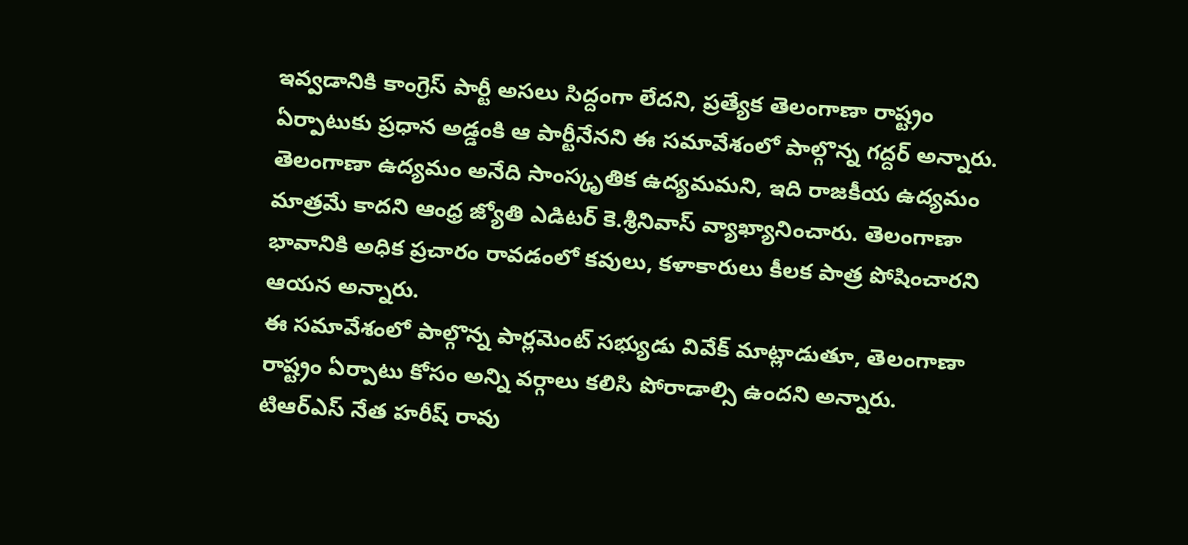ఇవ్వడానికి కాంగ్రెస్ పార్టీ అసలు సిద్దంగా లేదని, ప్రత్యేక తెలంగాణా రాష్ట్రం ఏర్పాటుకు ప్రధాన అడ్డంకి ఆ పార్టీనేనని ఈ సమావేశంలో పాల్గొన్న గద్దర్ అన్నారు. తెలంగాణా ఉద్యమం అనేది సాంస్కృతిక ఉద్యమమని, ఇది రాజకీయ ఉద్యమం మాత్రమే కాదని ఆంధ్ర జ్యోతి ఎడిటర్ కె.శ్రీనివాస్ వ్యాఖ్యానించారు. తెలంగాణా భావానికి అధిక ప్రచారం రావడంలో కవులు, కళాకారులు కీలక పాత్ర పోషించారని ఆయన అన్నారు.
ఈ సమావేశంలో పాల్గొన్న పార్లమెంట్ సభ్యుడు వివేక్ మాట్లాడుతూ, తెలంగాణా రాష్ట్రం ఏర్పాటు కోసం అన్ని వర్గాలు కలిసి పోరాడాల్సి ఉందని అన్నారు. టిఆర్ఎస్ నేత హరీష్ రావు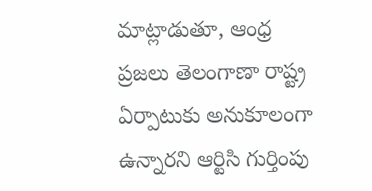మాట్లాడుతూ, ఆంధ్ర ప్రజలు తెలంగాణా రాష్ట్ర ఏర్పాటుకు అనుకూలంగా ఉన్నారని ఆర్టిసి గుర్తింపు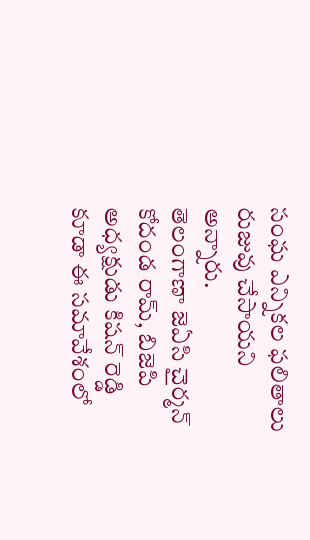సంఘ ఎన్నికల ఫలితాలు రుజువు చేసాయని అన్నారు.
తెలంగాణా జెఏసి చైర్మన్ కోదండ రామ్, బిజెపి అధ్యక్షుడు కిషన్ రెడ్డి కూడా ఈ సమావేశంలో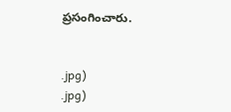ప్రసంగించారు.


.jpg)
.jpg)